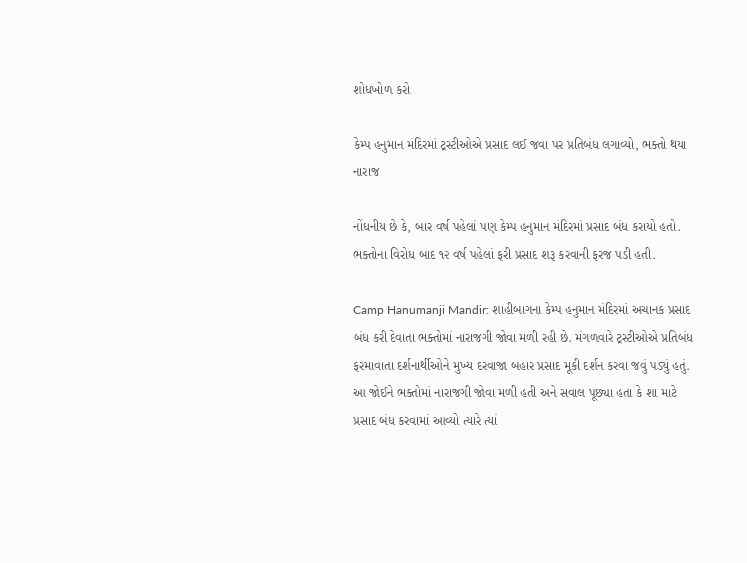શોધખોળ કરો

કેમ્પ હનુમાન મંદિરમાં ટ્રસ્ટીઓએ પ્રસાદ લઈ જવા પર પ્રતિબંધ લગાવ્યો, ભક્તો થયા નારાજ

નોંધનીય છે કે, બાર વર્ષ પહેલાં પણ કેમ્પ હનુમાન મંદિરમાં પ્રસાદ બંધ કરાયો હતો. ભક્તોના વિરોધ બાદ ૧૨ વર્ષ પહેલાં ફરી પ્રસાદ શરૂ કરવાની ફરજ પડી હતી.

Camp Hanumanji Mandir: શાહીબાગના કેમ્પ હનુમાન મંદિરમાં અચાનક પ્રસાદ બંધ કરી દેવાતા ભક્તોમાં નારાજગી જોવા મળી રહી છે. મંગળવારે ટ્રસ્ટીઓએ પ્રતિબંધ ફરમાવાતા દર્શનાર્થીઓને મુખ્ય દરવાજા બહાર પ્રસાદ મૂકી દર્શન કરવા જવું પડ્યું હતું. આ જોઈને ભક્તોમાં નારાજગી જોવા મળી હતી અને સવાલ પૂછ્યા હતા કે શા માટે પ્રસાદ બંધ કરવામાં આવ્યો ત્યારે ત્યાં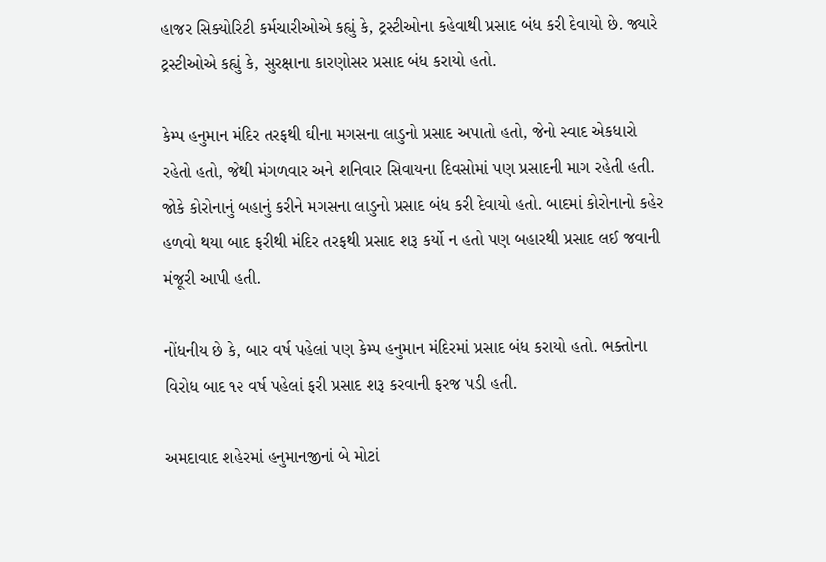હાજર સિક્યોરિટી કર્મચારીઓએ કહ્યું કે, ટ્રસ્ટીઓના કહેવાથી પ્રસાદ બંધ કરી દેવાયો છે. જ્યારે ટ્રસ્ટીઓએ કહ્યું કે, સુરક્ષાના કારણોસર પ્રસાદ બંધ કરાયો હતો.

કેમ્પ હનુમાન મંદિર તરફથી ઘીના મગસના લાડુનો પ્રસાદ અપાતો હતો, જેનો સ્વાદ એકધારો રહેતો હતો, જેથી મંગળવાર અને શનિવાર સિવાયના દિવસોમાં પણ પ્રસાદની માગ રહેતી હતી. જોકે કોરોનાનું બહાનું કરીને મગસના લાડુનો પ્રસાદ બંધ કરી દેવાયો હતો. બાદમાં કોરોનાનો કહેર હળવો થયા બાદ ફરીથી મંદિર તરફથી પ્રસાદ શરૂ કર્યો ન હતો પણ બહારથી પ્રસાદ લઈ જવાની મંજૂરી આપી હતી.

નોંધનીય છે કે, બાર વર્ષ પહેલાં પણ કેમ્પ હનુમાન મંદિરમાં પ્રસાદ બંધ કરાયો હતો. ભક્તોના વિરોધ બાદ ૧૨ વર્ષ પહેલાં ફરી પ્રસાદ શરૂ કરવાની ફરજ પડી હતી.

અમદાવાદ શહેરમાં હનુમાનજીનાં બે મોટાં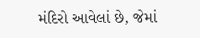મંદિરો આવેલાં છે, જેમાં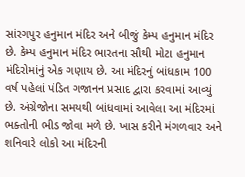સાંરગપુર હનુમાન મંદિર અને બીજું કેમ્પ હનુમાન મંદિર છે. કેમ્પ હનુમાન મંદિર ભારતના સૌથી મોટા હનુમાન મંદિરોમાંનું એક ગણાય છે. આ મંદિરનું બાંધકામ 100 વર્ષ પહેલાં પંડિત ગજાનન પ્રસાદ દ્વારા કરવામાં આવ્યું છે. અંગ્રેજોના સમયથી બાંધવામાં આવેલા આ મંદિરમાં ભક્તોની ભીડ જોવા મળે છે. ખાસ કરીને મંગળવાર અને શનિવારે લોકો આ મંદિરની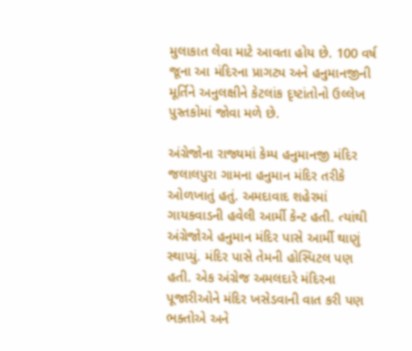મુલાકાત લેવા માટે આવતા હોય છે. 100 વર્ષ જૂના આ મંદિરના પ્રાગટ્ય અને હનુમાનજીની મૂર્તિને અનુલક્ષીને કેટલાંક દૃષ્ટાંતોનો ઉલ્લેખ પુસ્તકોમાં જોવા મળે છે.

અંગ્રેજોના રાજ્યમાં કેમ્પ હનુમાનજી મંદિર જલાલપુરા ગામના હનુમાન મંદિર તરીકે ઓળખાતું હતું. અમદાવાદ શહેરમાં ગાયકવાડની હવેલી આર્મી કેન્ટ હતી. ત્યાંથી અંગ્રેજોએ હનુમાન મંદિર પાસે આર્મી થાણું સ્થાપ્યું. મંદિર પાસે તેમની હોસ્પિટલ પણ હતી. એક અંગ્રેજ અમલદારે મંદિરના પૂજારીઓને મંદિર ખસેડવાની વાત કરી પણ ભક્તોએ અને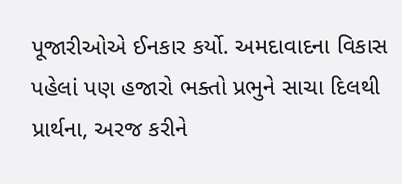પૂજારીઓએ ઈનકાર કર્યો. અમદાવાદના વિકાસ પહેલાં પણ હજારો ભક્તો પ્રભુને સાચા દિલથી પ્રાર્થના, અરજ કરીને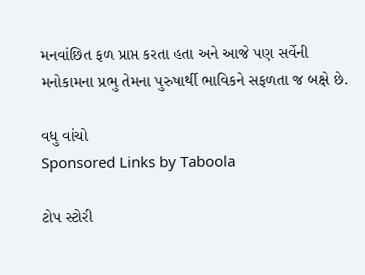મનવાંછિત ફળ પ્રાપ્ત કરતા હતા અને આજે પણ સર્વેની મનોકામના પ્રભુ તેમના પુરુષાર્થી ભાવિકને સફળતા જ બક્ષે છે.

વધુ વાંચો
Sponsored Links by Taboola

ટોપ સ્ટોરી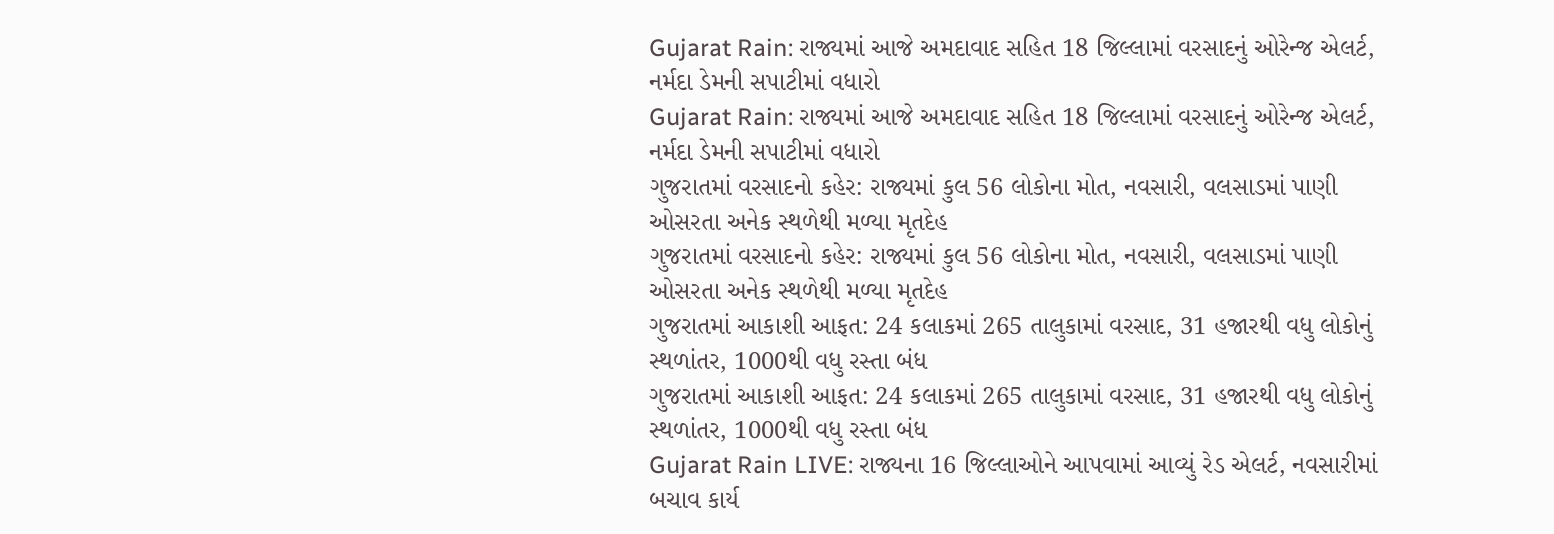Gujarat Rain: રાજ્યમાં આજે અમદાવાદ સહિત 18 જિલ્લામાં વરસાદનું ઓરેન્જ એલર્ટ, નર્મદા ડેમની સપાટીમાં વધારો
Gujarat Rain: રાજ્યમાં આજે અમદાવાદ સહિત 18 જિલ્લામાં વરસાદનું ઓરેન્જ એલર્ટ, નર્મદા ડેમની સપાટીમાં વધારો
ગુજરાતમાં વરસાદનો કહેર: રાજ્યમાં કુલ 56 લોકોના મોત, નવસારી, વલસાડમાં પાણી ઓસરતા અનેક સ્થળેથી મળ્યા મૃતદેહ
ગુજરાતમાં વરસાદનો કહેર: રાજ્યમાં કુલ 56 લોકોના મોત, નવસારી, વલસાડમાં પાણી ઓસરતા અનેક સ્થળેથી મળ્યા મૃતદેહ
ગુજરાતમાં આકાશી આફત: 24 કલાકમાં 265 તાલુકામાં વરસાદ, 31 હજારથી વધુ લોકોનું સ્થળાંતર, 1000થી વધુ રસ્તા બંધ
ગુજરાતમાં આકાશી આફત: 24 કલાકમાં 265 તાલુકામાં વરસાદ, 31 હજારથી વધુ લોકોનું સ્થળાંતર, 1000થી વધુ રસ્તા બંધ
Gujarat Rain LIVE: રાજ્યના 16 જિલ્લાઓને આપવામાં આવ્યું રેડ એલર્ટ, નવસારીમાં બચાવ કાર્ય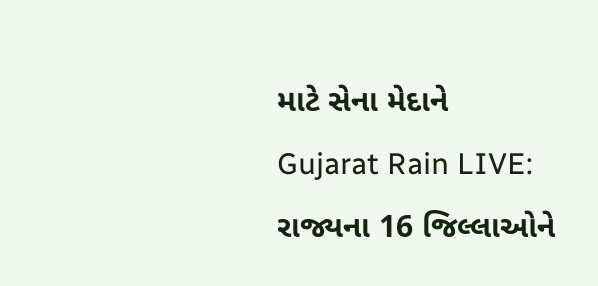માટે સેના મેદાને
Gujarat Rain LIVE: રાજ્યના 16 જિલ્લાઓને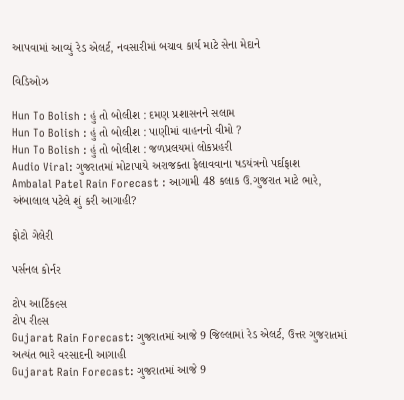આપવામાં આવ્યું રેડ એલર્ટ, નવસારીમાં બચાવ કાર્ય માટે સેના મેદાને

વિડિઓઝ

Hun To Bolish : હું તો બોલીશ : દમણ પ્રશાસનને સલામ
Hun To Bolish : હું તો બોલીશ : પાણીમાં વાહનનો વીમો ?
Hun To Bolish : હું તો બોલીશ : જળપ્રલયમાં લોકપ્રહરી
Audio Viral: ગુજરાતમાં મોટાપાયે અરાજક્તા ફેલાવવાના ષડયંત્રનો પર્દાફાશ
Ambalal Patel Rain Forecast : આગામી 48 કલાક ઉ.ગુજરાત માટે ભારે, અંબાલાલ પટેલે શું કરી આગાહી?

ફોટો ગેલેરી

પર્સનલ કોર્નર

ટોપ આર્ટિકલ્સ
ટોપ રીલ્સ
Gujarat Rain Forecast: ગુજરાતમાં આજે 9 જિલ્લામાં રેડ એલર્ટ, ઉત્તર ગુજરાતમાં અત્યંત ભારે વરસાદની આગાહી
Gujarat Rain Forecast: ગુજરાતમાં આજે 9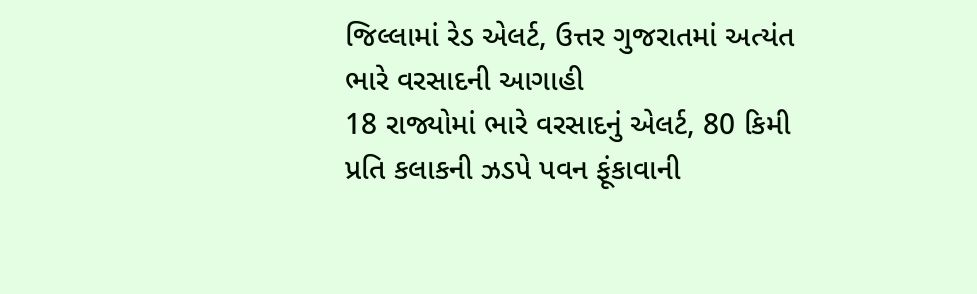જિલ્લામાં રેડ એલર્ટ, ઉત્તર ગુજરાતમાં અત્યંત ભારે વરસાદની આગાહી
18 રાજ્યોમાં ભારે વરસાદનું એલર્ટ, 80 કિમી પ્રતિ કલાકની ઝડપે પવન ફૂંકાવાની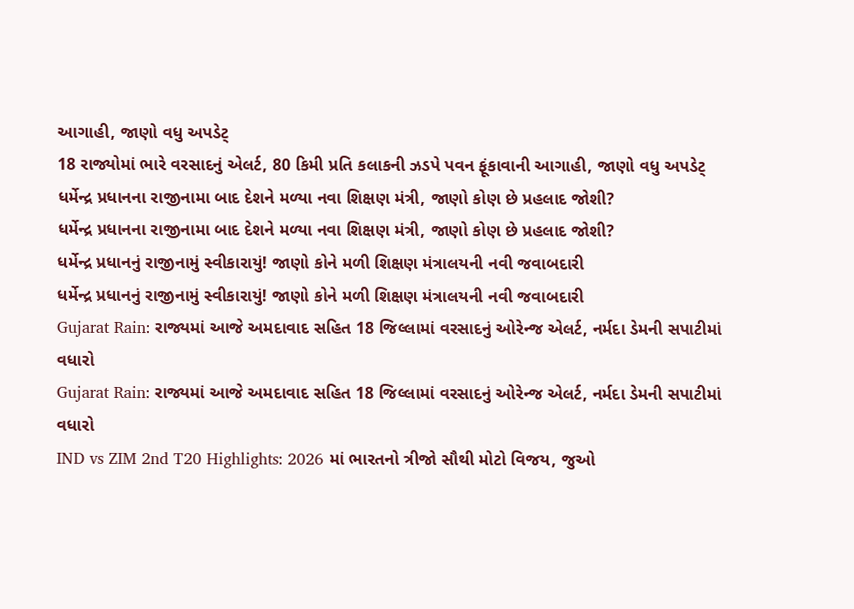આગાહી, જાણો વધુ અપડેટ્
18 રાજ્યોમાં ભારે વરસાદનું એલર્ટ, 80 કિમી પ્રતિ કલાકની ઝડપે પવન ફૂંકાવાની આગાહી, જાણો વધુ અપડેટ્
ધર્મેન્દ્ર પ્રધાનના રાજીનામા બાદ દેશને મળ્યા નવા શિક્ષણ મંત્રી, જાણો કોણ છે પ્રહલાદ જોશી?
ધર્મેન્દ્ર પ્રધાનના રાજીનામા બાદ દેશને મળ્યા નવા શિક્ષણ મંત્રી, જાણો કોણ છે પ્રહલાદ જોશી?
ધર્મેન્દ્ર પ્રધાનનું રાજીનામું સ્વીકારાયું! જાણો કોને મળી શિક્ષણ મંત્રાલયની નવી જવાબદારી
ધર્મેન્દ્ર પ્રધાનનું રાજીનામું સ્વીકારાયું! જાણો કોને મળી શિક્ષણ મંત્રાલયની નવી જવાબદારી
Gujarat Rain: રાજ્યમાં આજે અમદાવાદ સહિત 18 જિલ્લામાં વરસાદનું ઓરેન્જ એલર્ટ, નર્મદા ડેમની સપાટીમાં વધારો
Gujarat Rain: રાજ્યમાં આજે અમદાવાદ સહિત 18 જિલ્લામાં વરસાદનું ઓરેન્જ એલર્ટ, નર્મદા ડેમની સપાટીમાં વધારો
IND vs ZIM 2nd T20 Highlights: 2026 માં ભારતનો ત્રીજો સૌથી મોટો વિજય, જુઓ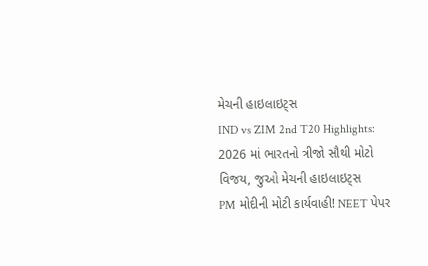મેચની હાઇલાઇટ્સ
IND vs ZIM 2nd T20 Highlights: 2026 માં ભારતનો ત્રીજો સૌથી મોટો વિજય, જુઓ મેચની હાઇલાઇટ્સ
PM મોદીની મોટી કાર્યવાહી! NEET પેપર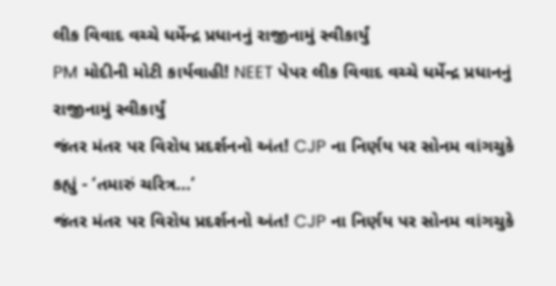લીક વિવાદ વચ્ચે ધર્મેન્દ્ર પ્રધાનનું રાજીનામું સ્વીકાર્યું
PM મોદીની મોટી કાર્યવાહી! NEET પેપર લીક વિવાદ વચ્ચે ધર્મેન્દ્ર પ્રધાનનું રાજીનામું સ્વીકાર્યું
જંતર મંતર પર વિરોધ પ્રદર્શનનો અંત! CJP ના નિર્ણય પર સોનમ વાંગચુકે કહ્યું - ‘તમારું ચરિત્ર...’
જંતર મંતર પર વિરોધ પ્રદર્શનનો અંત! CJP ના નિર્ણય પર સોનમ વાંગચુકે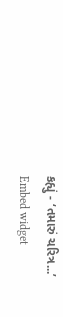કહ્યું - ‘તમારું ચરિત્ર...’
Embed widget